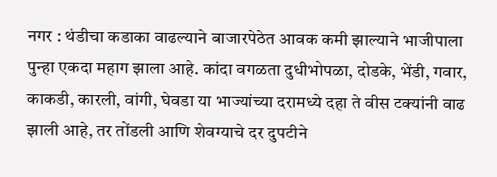नगर : थंडीचा कडाका वाढल्याने बाजारपेठेत आवक कमी झाल्याने भाजीपाला पुन्हा एकदा महाग झाला आहे. कांदा वगळता दुधीभोपळा, दोडके, भेंडी, गवार, काकडी, कारली, वांगी, घेवडा या भाज्यांच्या दरामध्ये दहा ते वीस टक्यांनी वाढ झाली आहे, तर तोंडली आणि शेवग्याचे दर दुपटीने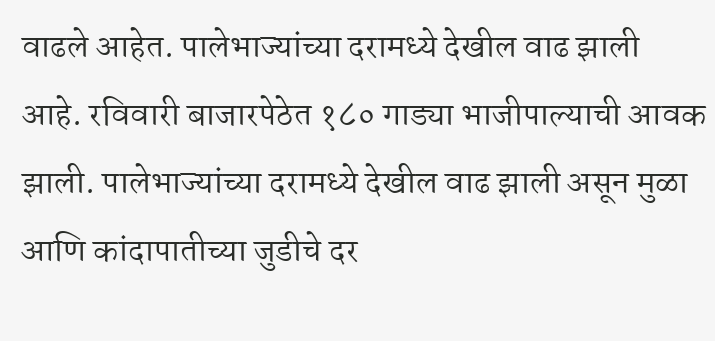वाढले आहेत. पालेभाज्यांच्या दरामध्ये देखील वाढ झाली आहे. रविवारी बाजारपेठेत १८० गाड्या भाजीपाल्याची आवक झाली. पालेभाज्यांच्या दरामध्ये देखील वाढ झाली असून मुळा आणि कांदापातीच्या जुडीचे दर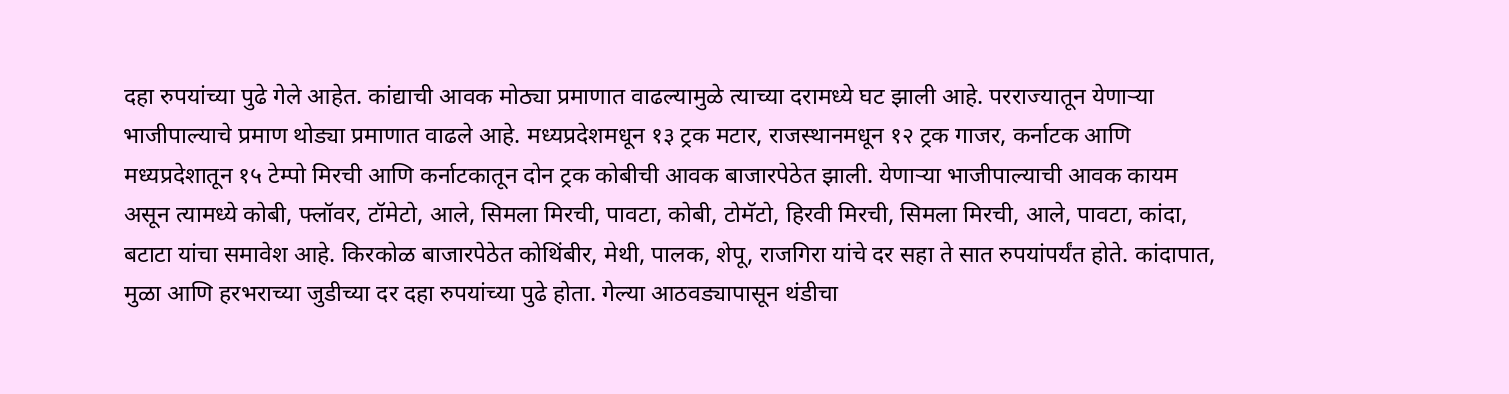दहा रुपयांच्या पुढे गेले आहेत. कांद्याची आवक मोठ्या प्रमाणात वाढल्यामुळे त्याच्या दरामध्ये घट झाली आहे. परराज्यातून येणाऱ्या भाजीपाल्याचे प्रमाण थोड्या प्रमाणात वाढले आहे. मध्यप्रदेशमधून १३ ट्रक मटार, राजस्थानमधून १२ ट्रक गाजर, कर्नाटक आणि मध्यप्रदेशातून १५ टेम्पो मिरची आणि कर्नाटकातून दोन ट्रक कोबीची आवक बाजारपेठेत झाली. येणाऱ्या भाजीपाल्याची आवक कायम असून त्यामध्ये कोबी, फ्लॉवर, टॉमेटो, आले, सिमला मिरची, पावटा, कोबी, टोमॅटो, हिरवी मिरची, सिमला मिरची, आले, पावटा, कांदा, बटाटा यांचा समावेश आहे. किरकोळ बाजारपेठेत कोथिंबीर, मेथी, पालक, शेपू, राजगिरा यांचे दर सहा ते सात रुपयांपर्यंत होते. कांदापात, मुळा आणि हरभराच्या जुडीच्या दर दहा रुपयांच्या पुढे होता. गेल्या आठवड्यापासून थंडीचा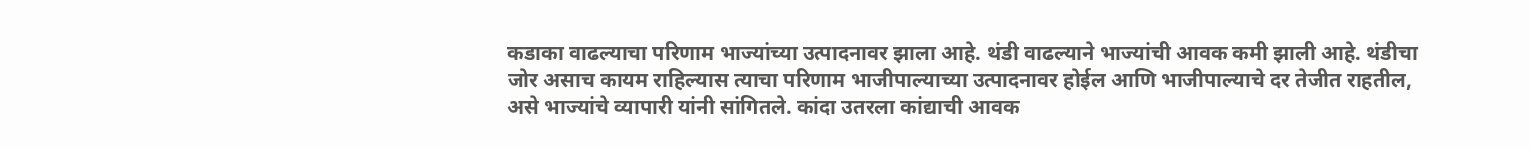कडाका वाढल्याचा परिणाम भाज्यांच्या उत्पादनावर झाला आहे. थंडी वाढल्याने भाज्यांची आवक कमी झाली आहे. थंडीचा जोर असाच कायम राहिल्यास त्याचा परिणाम भाजीपाल्याच्या उत्पादनावर होईल आणि भाजीपाल्याचे दर तेजीत राहतील, असे भाज्यांचे व्यापारी यांनी सांगितले. कांदा उतरला कांद्याची आवक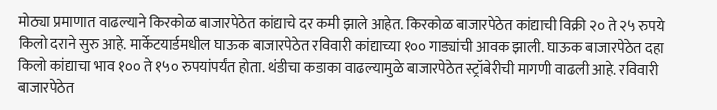मोठ्या प्रमाणात वाढल्याने किरकोळ बाजारपेठेत कांद्याचे दर कमी झाले आहेत. किरकोळ बाजारपेठेत कांद्याची विक्री २० ते २५ रुपये किलो दराने सुरु आहे. मार्केटयार्डमधील घाऊक बाजारपेठेत रविवारी कांद्याच्या १०० गाड्यांची आवक झाली. घाऊक बाजारपेठेत दहा किलो कांद्याचा भाव १०० ते १५० रुपयांपर्यंत होता. थंडीचा कडाका वाढल्यामुळे बाजारपेठेत स्ट्रॉबेरीची मागणी वाढली आहे. रविवारी बाजारपेठेत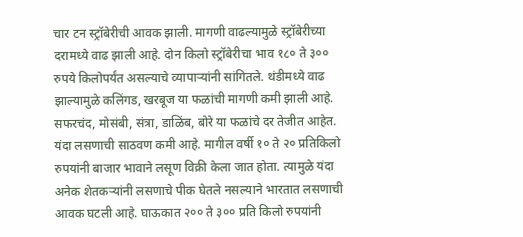चार टन स्ट्रॉबेरीची आवक झाली. मागणी वाढल्यामुळे स्ट्रॉबेरीच्या दरामध्ये वाढ झाली आहे. दोन किलो स्ट्रॉबेरीचा भाव १८० ते ३०० रुपये किलोपर्यंत असल्याचे व्यापाऱ्यांनी सांगितले. थंडीमध्ये वाढ झाल्यामुळे कलिंगड, खरबूज या फळांची मागणी कमी झाली आहे. सफरचंद, मोसंबी, संत्रा, डाळिंब, बोरे या फळांचे दर तेजीत आहेत. यंदा लसणाची साठवण कमी आहे. मागील वर्षी १० ते २० प्रतिकिलो रुपयांनी बाजार भावाने लसूण विक्री केला जात होता. त्यामुळे यंदा अनेक शेतकऱ्यांनी लसणाचे पीक घेतले नसल्याने भारतात लसणाची आवक घटली आहे. घाऊकात २०० ते ३०० प्रति किलो रुपयांनी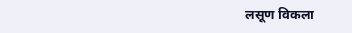लसूण विकला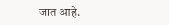जात आहे.